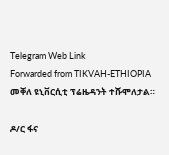Telegram Web Link
Forwarded from TIKVAH-ETHIOPIA
መቐለ ዩኒቨርሲቲ ፕሬዜዳንት ተሹሞለታል።

ዶ/ር ፋና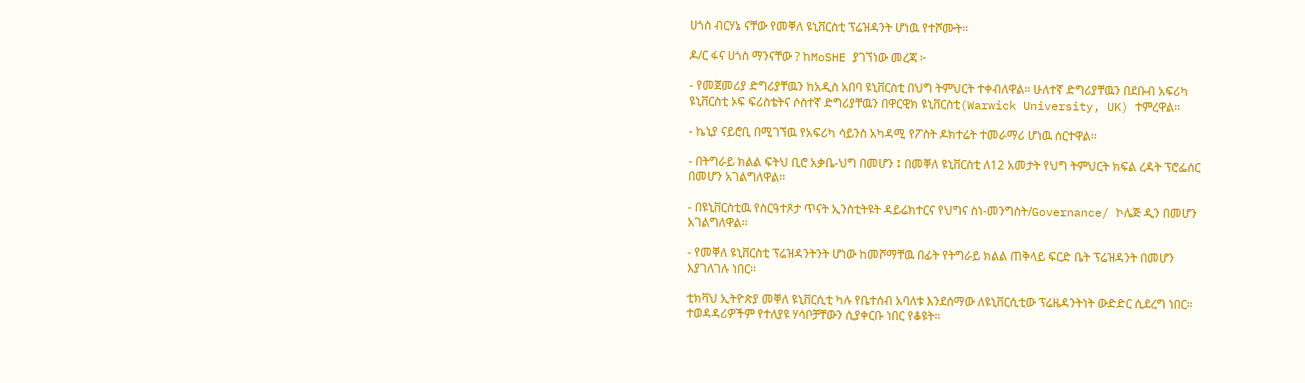ሀጎስ ብርሃኔ ናቸው የመቐለ ዩኒቨርስቲ ፕሬዝዳንት ሆነዉ የተሾሙት።

ዶ/ር ፋና ሀጎስ ማንናቸው ? ከMoSHE ያገኘነው መረጃ ፦

- የመጀመሪያ ድግሪያቸዉን ከአዲስ አበባ ዩኒቨርስቲ በህግ ትምህርት ተቀብለዋል። ሁለተኛ ድግሪያቸዉን በደቡብ አፍሪካ ዩኒቨርስቲ ኦፍ ፍሪስቴትና ሶስተኛ ድግሪያቸዉን በዋርዊክ ዩኒቨርስቲ(Warwick University, UK) ተምረዋል፡፡

- ኬኒያ ናይሮቢ በሚገኘዉ የአፍሪካ ሳይንስ አካዳሚ የፖስት ዶክተሬት ተመራማሪ ሆነዉ ሰርተዋል፡፡

- በትግራይ ክልል ፍትህ ቢሮ አቃቤ-ህግ በመሆን ፤ በመቐለ ዩኒቨርስቲ ለ12 አመታት የህግ ትምህርት ክፍል ረዳት ፕሮፌሰር በመሆን አገልግለዋል፡፡

- በዩኒቨርስቲዉ የስርዓተጾታ ጥናት ኢንስቲትዩት ዳይሬክተርና የህግና ስነ-መንግስት/Governance/ ኮሌጅ ዲን በመሆን አገልግለዋል፡፡

- የመቐለ ዩኒቨርስቲ ፕሬዝዳንትንት ሆነው ከመሾማቸዉ በፊት የትግራይ ክልል ጠቅላይ ፍርድ ቤት ፕሬዝዳንት በመሆን እያገለገሉ ነበር፡፡

ቲክቫህ ኢትዮጵያ መቐለ ዩኒቨርሲቲ ካሉ የቤተሰብ አባለቱ እንደሰማው ለዩኒቨርሲቲው ፕሬዜዳንትነት ውድድር ሲደረግ ነበር። ተወዳዳሪዎችም የተለያዩ ሃሳቦቻቸውን ሲያቀርቡ ነበር የቆዩት።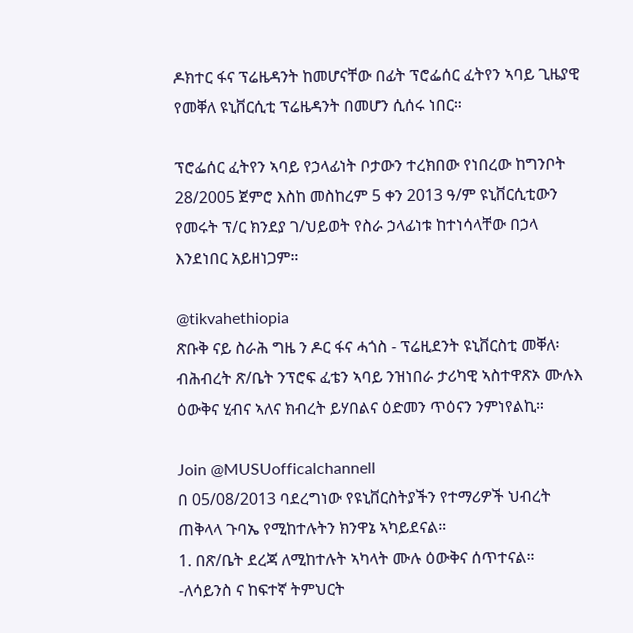ዶክተር ፋና ፕሬዜዳንት ከመሆናቸው በፊት ፕሮፌሰር ፈትየን ኣባይ ጊዜያዊ የመቐለ ዩኒቨርሲቲ ፕሬዜዳንት በመሆን ሲሰሩ ነበር።

ፕሮፌሰር ፈትየን ኣባይ የኃላፊነት ቦታውን ተረክበው የነበረው ከግንቦት 28/2005 ጀምሮ እስከ መስከረም 5 ቀን 2013 ዓ/ም ዩኒቨርሲቲውን የመሩት ፕ/ር ክንደያ ገ/ህይወት የስራ ኃላፊነቱ ከተነሳላቸው በኃላ እንደነበር አይዘነጋም።

@tikvahethiopia
ጽቡቅ ናይ ስራሕ ግዜ ን ዶር ፋና ሓጎስ - ፕሬዚደንት ዩኒቨርስቲ መቐለ፡ ብሕብረት ጽ/ቤት ንፕሮፍ ፈቴን ኣባይ ንዝነበራ ታሪካዊ ኣስተዋጽኦ ሙሉእ ዕውቅና ሂብና ኣለና ክብረት ይሃበልና ዕድመን ጥዕናን ንምነየልኪ።

Join @MUSUofficalchannell
በ 05/08/2013 ባደረግነው የዩኒቨርስትያችን የተማሪዎች ህብረት ጠቅላላ ጉባኤ የሚከተሉትን ክንዋኔ ኣካይደናል።
1. በጽ/ቤት ደረጃ ለሚከተሉት ኣካላት ሙሉ ዕውቅና ሰጥተናል።
-ለሳይንስ ና ከፍተኛ ትምህርት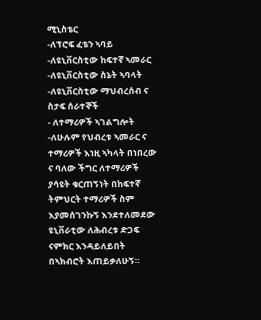ሚኒስቴር
-ለፕሮፍ ፈቴን ኣባይ
-ለዩኒቨርስቲው ከፍተኛ ኣመራር
-ለዩኒቨርስቲው ስኔት ኣባላት
-ለዩኒቨርስቲው ማህብረሰብ ና ስታፍ ሰራተኞች
- ለተማሪዎች ኣገልግሎት
-ለሁሉም የህብረቱ ኣመራር ና ተማሪዎች እነዚ ኣካላት በነበረው ና ባለው ችግር ለተማሪዎች ያሳዩት ቁርጠኝነት በከፍተኛ ትምህርት ተማሪዎች ስም እያመሰገንኩኝ እንደተለመደው ዩኒቨራቲው ለሕብረቱ ድጋፍ ናምክር እንዳይለይበት በኣክብሮት እጠይቃለሁኝ።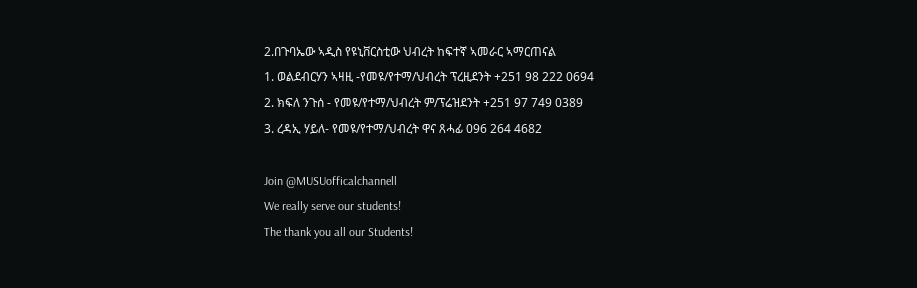2.በጉባኤው ኣዲስ የዩኒቨርስቲው ህብረት ከፍተኛ ኣመራር ኣማርጠናል
1. ወልደብርሃን ኣዛዚ -የመዩ/የተማ/ህብረት ፕረዚደንት +251 98 222 0694
2. ክፍለ ንጉሰ - የመዩ/የተማ/ህብረት ም/ፕሬዝደንት +251 97 749 0389
3. ረዳኢ ሃይለ- የመዩ/የተማ/ህብረት ዋና ጸሓፊ 096 264 4682

Join @MUSUofficalchannell
We really serve our students!
The thank you all our Students!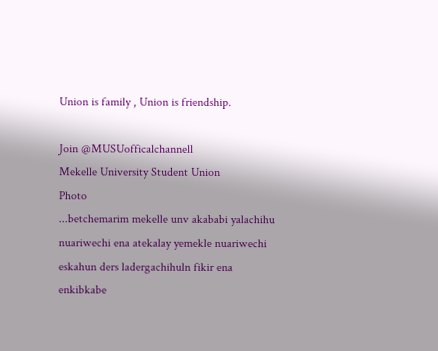Union is family , Union is friendship.

Join @MUSUofficalchannell
Mekelle University Student Union
Photo
...betchemarim mekelle unv akababi yalachihu nuariwechi ena atekalay yemekle nuariwechi eskahun ders ladergachihuln fikir ena enkibkabe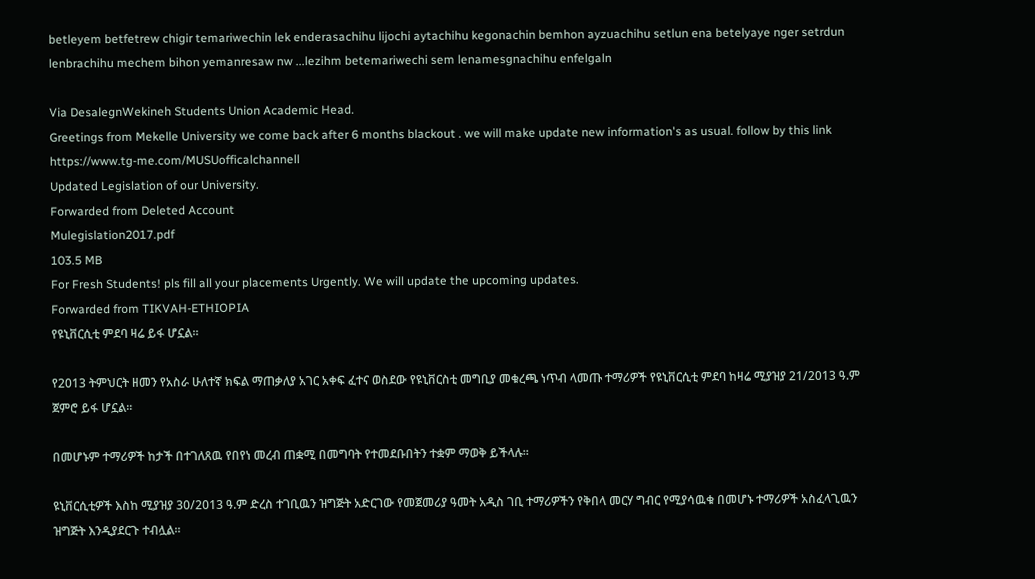betleyem betfetrew chigir temariwechin lek enderasachihu lijochi aytachihu kegonachin bemhon ayzuachihu setlun ena betelyaye nger setrdun lenbrachihu mechem bihon yemanresaw nw ...lezihm betemariwechi sem lenamesgnachihu enfelgaln

Via DesalegnWekineh Students Union Academic Head.
Greetings from Mekelle University we come back after 6 months blackout . we will make update new information's as usual. follow by this link https://www.tg-me.com/MUSUofficalchannell
Updated Legislation of our University.
Forwarded from Deleted Account
Mulegislation2017.pdf
103.5 MB
For Fresh Students! pls fill all your placements Urgently. We will update the upcoming updates.
Forwarded from TIKVAH-ETHIOPIA
የዩኒቨርሲቲ ምደባ ዛሬ ይፋ ሆኗል።

የ2013 ትምህርት ዘመን የአስራ ሁለተኛ ክፍል ማጠቃለያ አገር አቀፍ ፈተና ወስደው የዩኒቨርስቲ መግቢያ መቁረጫ ነጥብ ላመጡ ተማሪዎች የዩኒቨርሲቲ ምደባ ከዛሬ ሚያዝያ 21/2013 ዓ.ም ጀምሮ ይፋ ሆኗል።

በመሆኑም ተማሪዎች ከታች በተገለጸዉ የበየነ መረብ ጠቋሚ በመግባት የተመደቡበትን ተቋም ማወቅ ይችላሉ።

ዩኒቨርሲቲዎች እስከ ሚያዝያ 30/2013 ዓ.ም ድረስ ተገቢዉን ዝግጅት አድርገው የመጀመሪያ ዓመት አዲስ ገቢ ተማሪዎችን የቅበላ መርሃ ግብር የሚያሳዉቁ በመሆኑ ተማሪዎች አስፈላጊዉን ዝግጅት እንዲያደርጉ ተብሏል።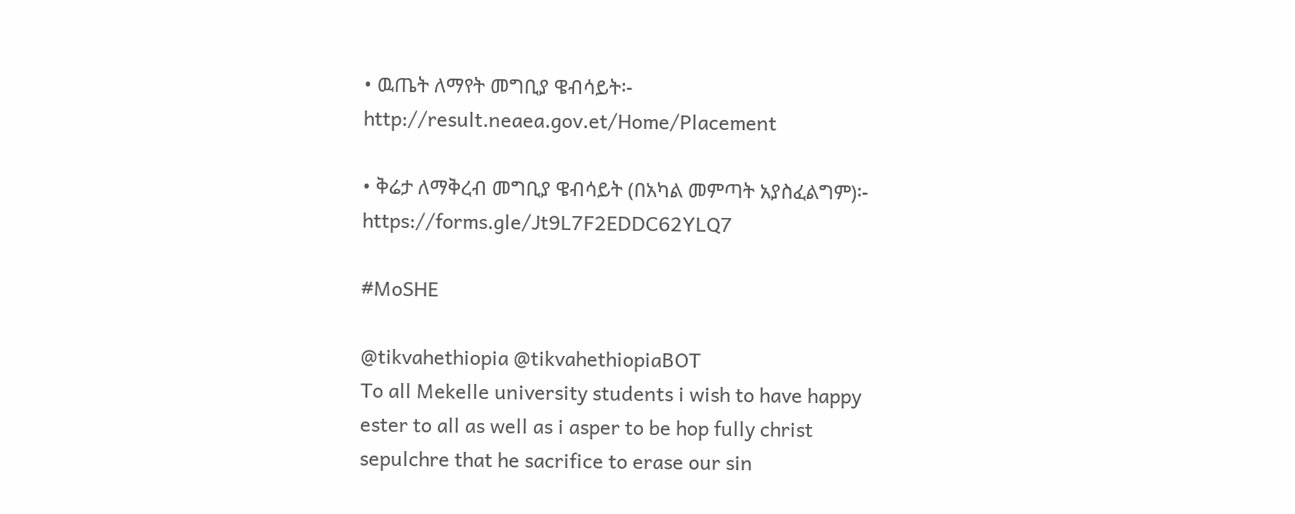• ዉጤት ለማየት መግቢያ ዌብሳይት፡- http://result.neaea.gov.et/Home/Placement

• ቅሬታ ለማቅረብ መግቢያ ዌብሳይት (በአካል መምጣት አያስፈልግም)፡- https://forms.gle/Jt9L7F2EDDC62YLQ7

#MoSHE

@tikvahethiopia @tikvahethiopiaBOT
To all Mekelle university students i wish to have happy ester to all as well as i asper to be hop fully christ sepulchre that he sacrifice to erase our sin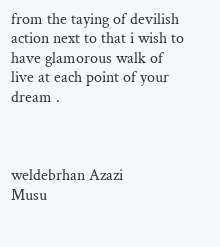from the taying of devilish action next to that i wish to have glamorous walk of live at each point of your dream .



weldebrhan Azazi
Musu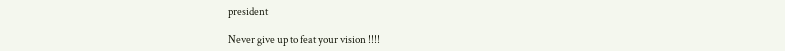president

Never give up to feat your vision !!!!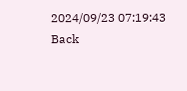2024/09/23 07:19:43
Back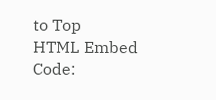to Top
HTML Embed Code: